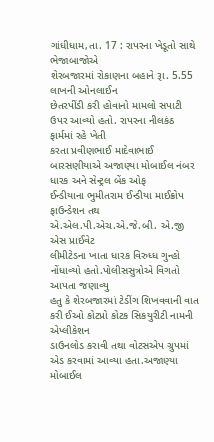ગાંધીધામ,તા. 17 : રાપરના ખેડૂતો સાથે ભેજાબાજોએ
શેરબજારમાં રોકાણના બહાને રૂા. 5.55 લાખની ઓનલાઈન
છેતરપીંડી કરી હોવાનો મામલો સપાટી ઉપર આવ્યો હતો. રાપરના નીલકંઠ ફાર્મમાં રહે ખેતી
કરતા પ્રવીણભાઈ માદેવાભાઈ બારસણીયાએ અજાણ્યા મોબાઈલ નંબર ધારક અને સેન્ટ્રલ બેંક ઓફ
ઈન્ડીયાના ભુમીતરામ ઈન્ડીયા માઈક્રોપ ફાઉન્ડેશન તથ એ.એલ.પી.એચ.એ.જે.બી. એ.જી એસ પ્રાઈવેટ
લીમીટેડના ખાતા ધારક વિરુધ્ધ ગુન્હો નોંધાવ્યો હતો.પોલીસસુત્રોએ વિગતો આપતા જણાવ્યુ
હતુ કે શેરબજારમાં ટેડીંગ શિખવવાની વાત કરી ઈઓ કોટપ્રો કોટક સિકયુરીટી નામની એપ્લીકેશન
ડાઉનલોડ કરાવી તથા વોટસએપ ગ્રુપમાં એડ કરવામાં આવ્યા હતા.અજાણ્યા મોબાઈલ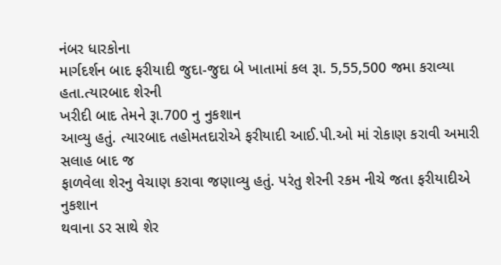નંબર ધારકોના
માર્ગદર્શન બાદ ફરીયાદી જુદા-જુદા બે ખાતામાં કલ રૂા. 5,55,500 જમા કરાવ્યા હતા.ત્યારબાદ શેરની
ખરીદી બાદ તેમને રૂા.700 નુ નુકશાન
આવ્યુ હતું. ત્યારબાદ તહોમતદારોએ ફરીયાદી આઈ.પી.ઓ માં રોકાણ કરાવી અમારી સલાહ બાદ જ
ફાળવેલા શેરનુ વેચાણ કરાવા જણાવ્યુ હતું. પરંતુ શેરની રકમ નીચે જતા ફરીયાદીએ નુકશાન
થવાના ડર સાથે શેર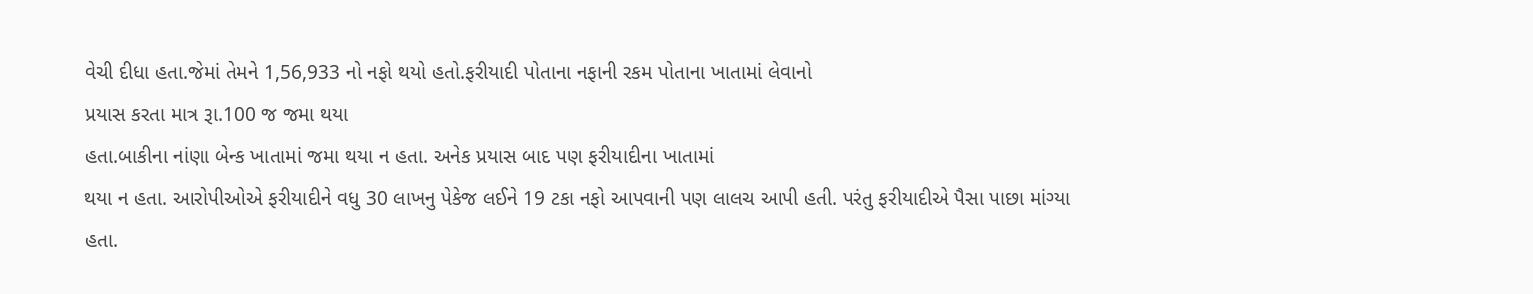વેચી દીધા હતા.જેમાં તેમને 1,56,933 નો નફો થયો હતો.ફરીયાદી પોતાના નફાની રકમ પોતાના ખાતામાં લેવાનો
પ્રયાસ કરતા માત્ર રૂા.100 જ જમા થયા
હતા.બાકીના નાંણા બેન્ક ખાતામાં જમા થયા ન હતા. અનેક પ્રયાસ બાદ પણ ફરીયાદીના ખાતામાં
થયા ન હતા. આરોપીઓએ ફરીયાદીને વધુ 30 લાખનુ પેકેજ લઈને 19 ટકા નફો આપવાની પણ લાલચ આપી હતી. પરંતુ ફરીયાદીએ પૈસા પાછા માંગ્યા
હતા.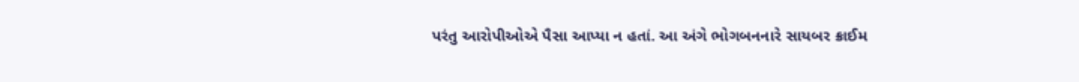પરંતુ આરોપીઓએ પૈસા આપ્યા ન હતાં. આ અંગે ભોગબનનારે સાયબર ક્રાઈમ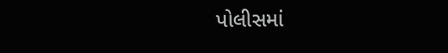પોલીસમાં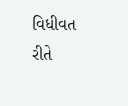વિધીવત
રીતે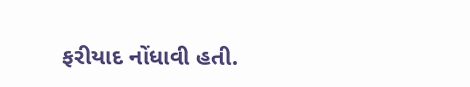ફરીયાદ નોંધાવી હતી.